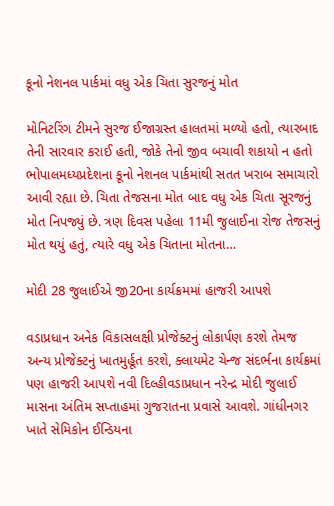કૂનો નેશનલ પાર્કમાં વધુ એક ચિતા સુરજનું મોત

મોનિટરિંગ ટીમને સુરજ ઈજાગ્રસ્ત હાલતમાં મળ્યો હતો, ત્યારબાદ તેની સારવાર કરાઈ હતી, જોકે તેનો જીવ બચાવી શકાયો ન હતો ભોપાલમધ્યપ્રદેશના કૂનો નેશનલ પાર્કમાંથી સતત ખરાબ સમાચારો આવી રહ્યા છે. ચિતા તેજસના મોત બાદ વધુ એક ચિતા સૂરજનું મોત નિપજ્યું છે. ત્રણ દિવસ પહેલા 11મી જુલાઈના રોજ તેજસનું મોત થયું હતું, ત્યારે વધુ એક ચિતાના મોતના…

મોદી 28 જુલાઈએ જી20ના કાર્યક્રમમાં હાજરી આપશે

વડાપ્રધાન અનેક વિકાસલક્ષી પ્રોજેક્ટનું લોકાર્પણ કરશે તેમજ અન્ય પ્રોજેક્ટનું ખાતમુર્હૂત કરશે, ક્લાયમેટ ચેન્જ સંદર્ભના કાર્યક્રમાં પણ હાજરી આપશે નવી દિલ્હીવડાપ્રધાન નરેન્દ્ર મોદી જુલાઈ માસના અંતિમ સપ્તાહમાં ગુજરાતના પ્રવાસે આવશે. ગાંધીનગર ખાતે સેમિકોન ઈન્ડિયના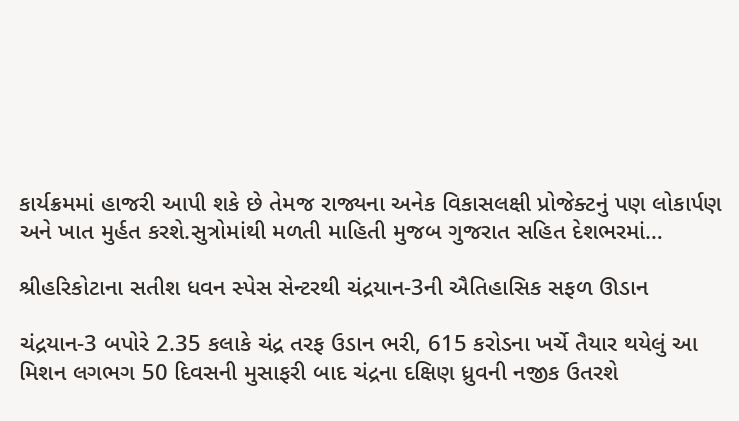કાર્યક્રમમાં હાજરી આપી શકે છે તેમજ રાજ્યના અનેક વિકાસલક્ષી પ્રોજેક્ટનું પણ લોકાર્પણ અને ખાત મુર્હત કરશે.સુત્રોમાંથી મળતી માહિતી મુજબ ગુજરાત સહિત દેશભરમાં…

શ્રીહરિકોટાના સતીશ ધવન સ્પેસ સેન્ટરથી ચંદ્રયાન-3ની ઐતિહાસિક સફળ ઊડાન

ચંદ્રયાન-3 બપોરે 2.35 કલાકે ચંદ્ર તરફ ઉડાન ભરી, 615 કરોડના ખર્ચે તૈયાર થયેલું આ મિશન લગભગ 50 દિવસની મુસાફરી બાદ ચંદ્રના દક્ષિણ ધ્રુવની નજીક ઉતરશે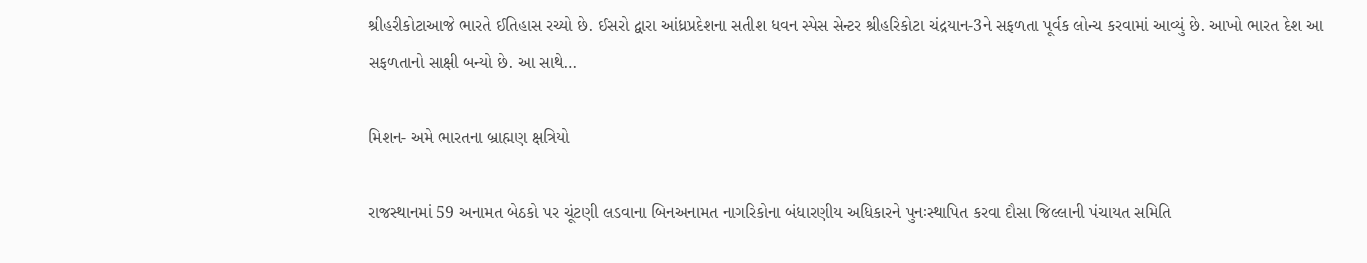શ્રીહરીકોટાઆજે ભારતે ઈતિહાસ રચ્યો છે. ઈસરો દ્વારા આંધ્રપ્રદેશના સતીશ ધવન સ્પેસ સેન્ટર શ્રીહરિકોટા ચંદ્રયાન-3ને સફળતા પૂર્વક લોન્ચ કરવામાં આવ્યું છે. આખો ભારત દેશ આ સફળતાનો સાક્ષી બન્યો છે. આ સાથે…

મિશન- અમે ભારતના બ્રાહ્મણ ક્ષત્રિયો

રાજસ્થાનમાં 59 અનામત બેઠકો પર ચૂંટણી લડવાના બિનઅનામત નાગરિકોના બંધારણીય અધિકારને પુનઃસ્થાપિત કરવા દૌસા જિલ્લાની પંચાયત સમિતિ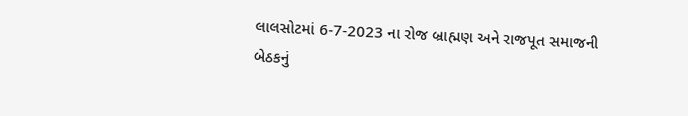લાલસોટમાં 6-7-2023 ના રોજ બ્રાહ્મણ અને રાજપૂત સમાજની બેઠકનું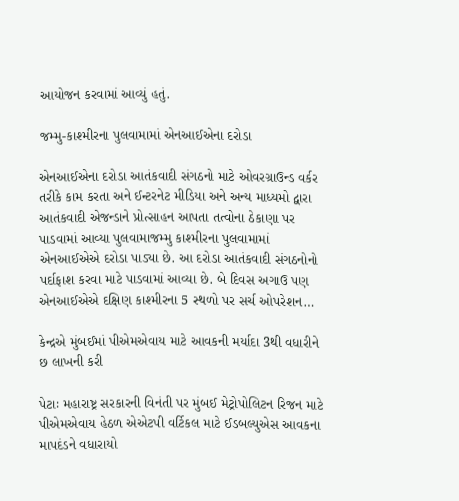આયોજન કરવામાં આવ્યું હતું.

જમ્મુ-કાશ્મીરના પુલવામામાં એનઆઈએના દરોડા

એનઆઈએના દરોડા આતંકવાદી સંગઠનો માટે ઓવરગ્રાઉન્ડ વર્કર તરીકે કામ કરતા અને ઈન્ટરનેટ મીડિયા અને અન્ય માધ્યમો દ્વારા આતંકવાદી એજન્ડાને પ્રોત્સાહન આપતા તત્વોના ઠેકાણા પર પાડવામાં આવ્યા પુલવામાજમ્મુ કાશ્મીરના પુલવામામાં એનઆઈએએ દરોડા પાડ્યા છે. આ દરોડા આતંકવાદી સંગઠનોનો પર્દાફાશ કરવા માટે પાડવામાં આવ્યા છે. બે દિવસ અગાઉ પણ એનઆઈએએ દક્ષિણ કાશ્મીરના 5 સ્થળો પર સર્ચ ઓપરેશન…

કેન્દ્રએ મુંબઈમાં પીએમએવાય માટે આવકની મર્યાદા 3થી વધારીને છ લાખની કરી

પેટાઃ મહારાષ્ટ્ર સરકારની વિનંતી પર મુંબઈ મેટ્રોપોલિટન રિજન માટે પીએમએવાય હેઠળ એએટપી વર્ટિકલ માટે ઈડબલ્યુએસ આવકના માપદંડને વધારાયો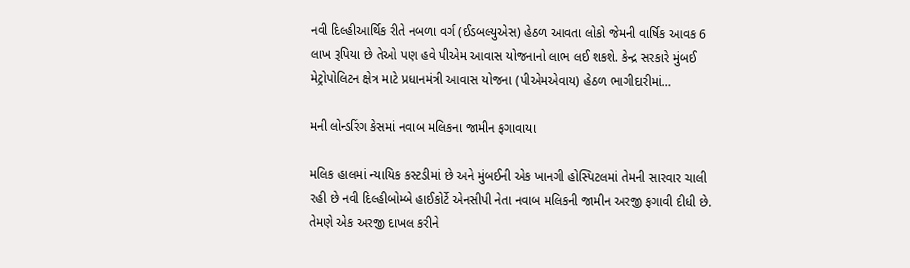નવી દિલ્હીઆર્થિક રીતે નબળા વર્ગ (ઈડબલ્યુએસ) હેઠળ આવતા લોકો જેમની વાર્ષિક આવક 6 લાખ રૂપિયા છે તેઓ પણ હવે પીએમ આવાસ યોજનાનો લાભ લઈ શકશે. કેન્દ્ર સરકારે મુંબઈ મેટ્રોપોલિટન ક્ષેત્ર માટે પ્રધાનમંત્રી આવાસ યોજના (પીએમએવાય) હેઠળ ભાગીદારીમાં…

મની લોન્ડરિંગ કેસમાં નવાબ મલિકના જામીન ફગાવાયા

મલિક હાલમાં ન્યાયિક કસ્ટડીમાં છે અને મુંબઈની એક ખાનગી હોસ્પિટલમાં તેમની સારવાર ચાલી રહી છે નવી દિલ્હીબોમ્બે હાઈકોર્ટે એનસીપી નેતા નવાબ મલિકની જામીન અરજી ફગાવી દીધી છે. તેમણે એક અરજી દાખલ કરીને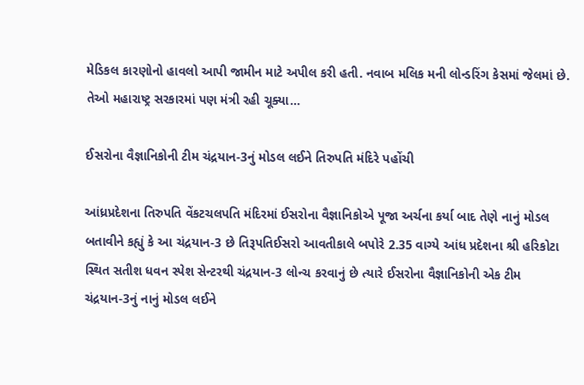મેડિકલ કારણોનો હાવલો આપી જામીન માટે અપીલ કરી હતી. નવાબ મલિક મની લોન્ડરિંગ કેસમાં જેલમાં છે. તેઓ મહારાષ્ટ્ર સરકારમાં પણ મંત્રી રહી ચૂક્યા…

ઈસરોના વૈજ્ઞાનિકોની ટીમ ચંદ્રયાન-3નું મોડલ લઈને તિરુપતિ મંદિરે પહોંચી

આંધ્રપ્રદેશના તિરુપતિ વેંકટચલપતિ મંદિરમાં ઈસરોના વૈજ્ઞાનિકોએ પૂજા અર્ચના કર્યા બાદ તેણે નાનું મોડલ બતાવીને કહ્યું કે આ ચંદ્રયાન-3 છે તિરૂપતિઈસરો આવતીકાલે બપોરે 2.35 વાગ્યે આંધ પ્રદેશના શ્રી હરિકોટા સ્થિત સતીશ ધવન સ્પેશ સેન્ટરથી ચંદ્રયાન-3 લોન્ચ કરવાનું છે ત્યારે ઈસરોના વૈજ્ઞાનિકોની એક ટીમ ચંદ્રયાન-3નું નાનું મોડલ લઈને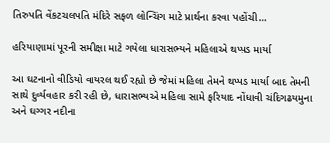તિરુપતિ વેંકટચલપતિ મંદિરે સફળ લોન્ચિંગ માટે પ્રાર્થના કરવા પહોંચી…

હરિયાણામાં પૂરની સમીક્ષા માટે ગયેલા ધારાસભ્યને મહિલાએ થપ્પ઼ડ માર્યા

આ ઘટનાનો વીડિયો વાયરલ થઈ રહ્યો છે જેમાં મહિલા તેમને થપ્પડ માર્યા બાદ તેમની સાથે દુર્વ્યવહાર કરી રહી છે, ધારાસભ્યએ મહિલા સામે ફરિયાદ નોંધાવી ચંદિગઢયમુના અને ઘગ્ગર નદીના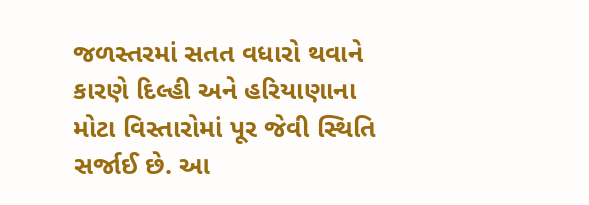જળસ્તરમાં સતત વધારો થવાને કારણે દિલ્હી અને હરિયાણાના મોટા વિસ્તારોમાં પૂર જેવી સ્થિતિ સર્જાઈ છે. આ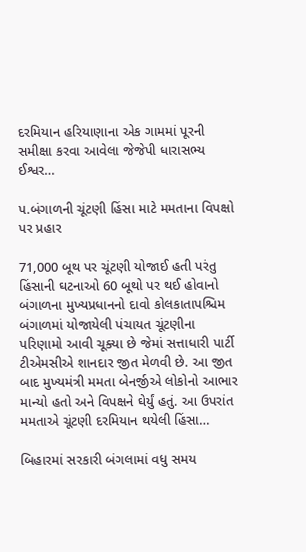દરમિયાન હરિયાણાના એક ગામમાં પૂરની સમીક્ષા કરવા આવેલા જેજેપી ધારાસભ્ય ઈશ્વર…

પ.બંગાળની ચૂંટણી હિંસા માટે મમતાના વિપક્ષો પર પ્રહાર

71,000 બૂથ પર ચૂંટણી યોજાઈ હતી પરંતુ હિંસાની ઘટનાઓ 60 બૂથો પર થઈ હોવાનો બંગાળના મુખ્યપ્રધાનનો દાવો કોલકાતાપશ્ચિમ બંગાળમાં યોજાયેલી પંચાયત ચૂંટણીના પરિણામો આવી ચૂક્યા છે જેમાં સત્તાધારી પાર્ટી ટીએમસીએ શાનદાર જીત મેળવી છે. આ જીત બાદ મુખ્યમંત્રી મમતા બેનર્જીએ લોકોનો આભાર માન્યો હતો અને વિપક્ષને ઘેર્યું હતું. આ ઉપરાંત મમતાએ ચૂંટણી દરમિયાન થયેલી હિંસા…

બિહારમાં સરકારી બંગલામાં વધુ સમય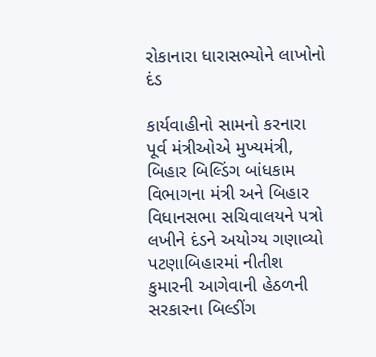રોકાનારા ધારાસભ્યોને લાખોનો દંડ

કાર્યવાહીનો સામનો કરનારા પૂર્વ મંત્રીઓએ મુખ્યમંત્રી, બિહાર બિલ્ડિંગ બાંધકામ વિભાગના મંત્રી અને બિહાર વિધાનસભા સચિવાલયને પત્રો લખીને દંડને અયોગ્ય ગણાવ્યો પટણાબિહારમાં નીતીશ કુમારની આગેવાની હેઠળની સરકારના બિલ્ડીંગ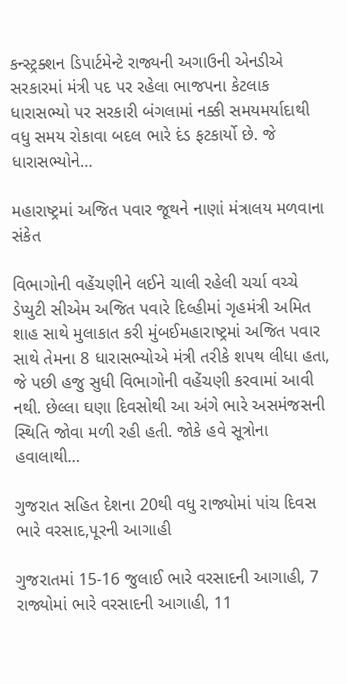કન્સ્ટ્રક્શન ડિપાર્ટમેન્ટે રાજ્યની અગાઉની એનડીએ સરકારમાં મંત્રી પદ પર રહેલા ભાજપના કેટલાક ધારાસભ્યો પર સરકારી બંગલામાં નક્કી સમયમર્યાદાથી વધુ સમય રોકાવા બદલ ભારે દંડ ફટકાર્યો છે. જે ધારાસભ્યોને…

મહારાષ્ટ્રમાં અજિત પવાર જૂથને નાણાં મંત્રાલય મળવાના સંકેત

વિભાગોની વહેંચણીને લઈને ચાલી રહેલી ચર્ચા વચ્ચે ડેપ્યુટી સીએમ અજિત પવારે દિલ્હીમાં ગૃહમંત્રી અમિત શાહ સાથે મુલાકાત કરી મુંબઈમહારાષ્ટ્રમાં અજિત પવાર સાથે તેમના 8 ધારાસભ્યોએ મંત્રી તરીકે શપથ લીધા હતા, જે પછી હજુ સુધી વિભાગોની વહેંચણી કરવામાં આવી નથી. છેલ્લા ઘણા દિવસોથી આ અંગે ભારે અસમંજસની સ્થિતિ જોવા મળી રહી હતી. જોકે હવે સૂત્રોના હવાલાથી…

ગુજરાત સહિત દેશના 20થી વધુ રાજ્યોમાં પાંચ દિવસ ભારે વરસાદ,પૂરની આગાહી

ગુજરાતમાં 15-16 જુલાઈ ભારે વરસાદની આગાહી, 7 રાજ્યોમાં ભારે વરસાદની આગાહી, 11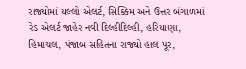રાજ્યોમાં યલ્લો એલર્ટ, સિક્કિમ અને ઉત્તર બંગાળમાં રેડ એલર્ટ જાહેર નવી દિલ્હીદિલ્હી, હરિયાણા, હિમાચલ, પંજાબ સહિતના રાજ્યો હાલ પૂર,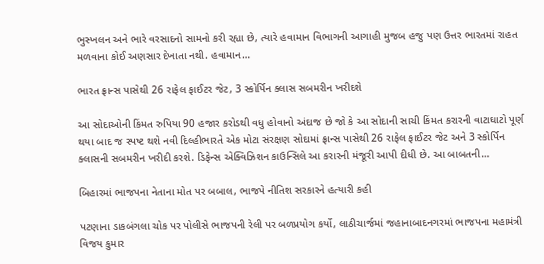ભુસ્ખલન અને ભારે વરસાદનો સામનો કરી રહ્યા છે, ત્યારે હવામાન વિભાગની આગાહી મુજબ હજુ પણ ઉત્તર ભારતમાં રાહત મળવાના કોઈ અણસાર દેખાતા નથી. હવામાન…

ભારત ફ્રાન્સ પાસેથી 26 રાફેલ ફાઈટર જેટ, 3 સ્કોર્પિન ક્લાસ સબમરીન ખરીદશે

આ સોદાઓની કિંમત રુપિયા 90 હજાર કરોડથી વધુ હોવાનો અંદાજ છે જો કે આ સોદાની સાચી કિંમત કરારની વાટાઘાટો પૂર્ણ થયા બાદ જ સ્પષ્ટ થશે નવી દિલ્હીભારતે એક મોટા સંરક્ષણ સોદામાં ફ્રાન્સ પાસેથી 26 રાફેલ ફાઈટર જેટ અને 3 સ્કોર્પિન ક્લાસની સબમરીન ખરીદી કરશે. ડિફેન્સ એક્વિઝિશન કાઉન્સિલે આ કરારની મંજૂરી આપી દીધી છે. આ બાબતની…

બિહારમાં ભાજપના નેતાના મોત પર બબાલ, ભાજપે નીતિશ સરકારને હત્યારી કહી

પટણાના ડાકબંગલા ચોક પર પોલીસે ભાજપની રેલી પર બળપ્રયોગ કર્યો, લાઠીચાર્જમાં જહાનાબાદનગરમાં ભાજપના મહામંત્રી વિજય કુમાર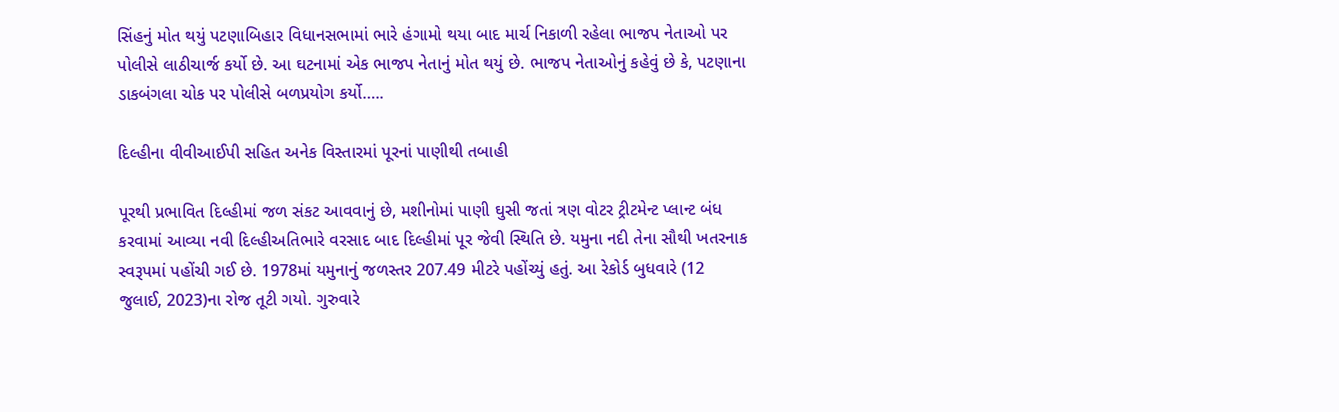સિંહનું મોત થયું પટણાબિહાર વિધાનસભામાં ભારે હંગામો થયા બાદ માર્ચ નિકાળી રહેલા ભાજપ નેતાઓ પર પોલીસે લાઠીચાર્જ કર્યો છે. આ ઘટનામાં એક ભાજપ નેતાનું મોત થયું છે. ભાજપ નેતાઓનું કહેવું છે કે, પટણાના ડાકબંગલા ચોક પર પોલીસે બળપ્રયોગ કર્યો…..

દિલ્હીના વીવીઆઈપી સહિત અનેક વિસ્તારમાં પૂરનાં પાણીથી તબાહી

પૂરથી પ્રભાવિત દિલ્હીમાં જળ સંકટ આવવાનું છે, મશીનોમાં પાણી ઘુસી જતાં ત્રણ વોટર ટ્રીટમેન્ટ પ્લાન્ટ બંધ કરવામાં આવ્યા નવી દિલ્હીઅતિભારે વરસાદ બાદ દિલ્હીમાં પૂર જેવી સ્થિતિ છે. યમુના નદી તેના સૌથી ખતરનાક સ્વરૂપમાં પહોંચી ગઈ છે. 1978માં યમુનાનું જળસ્તર 207.49 મીટરે પહોંચ્યું હતું. આ રેકોર્ડ બુધવારે (12 જુલાઈ, 2023)ના રોજ તૂટી ગયો. ગુરુવારે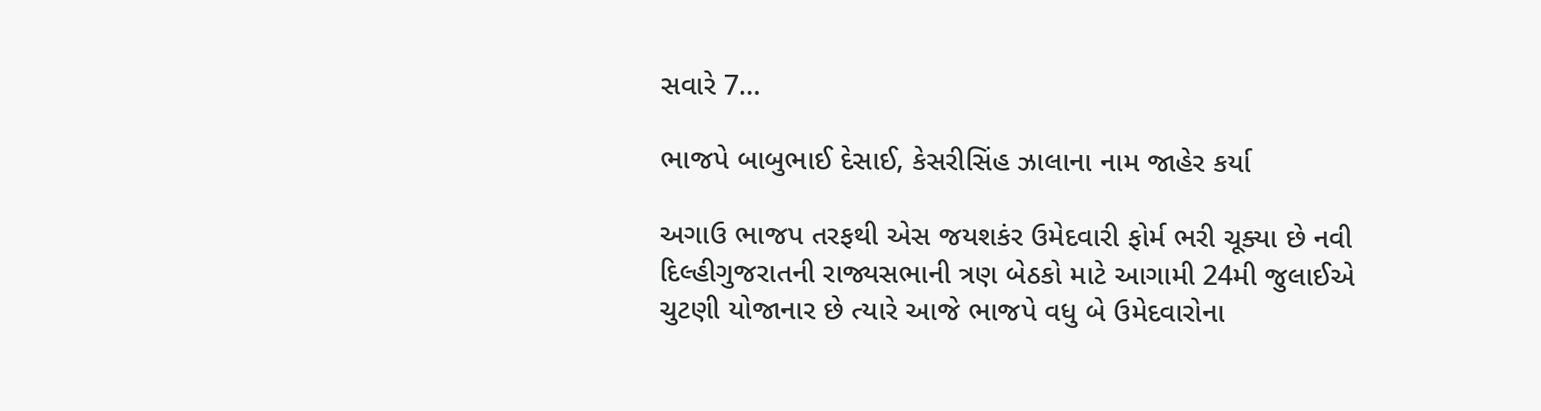સવારે 7…

ભાજપે બાબુભાઈ દેસાઈ, કેસરીસિંહ ઝાલાના નામ જાહેર કર્યા

અગાઉ ભાજપ તરફથી એસ જયશકંર ઉમેદવારી ફોર્મ ભરી ચૂક્યા છે નવી દિલ્હીગુજરાતની રાજ્યસભાની ત્રણ બેઠકો માટે આગામી 24મી જુલાઈએ ચુટણી યોજાનાર છે ત્યારે આજે ભાજપે વધુ બે ઉમેદવારોના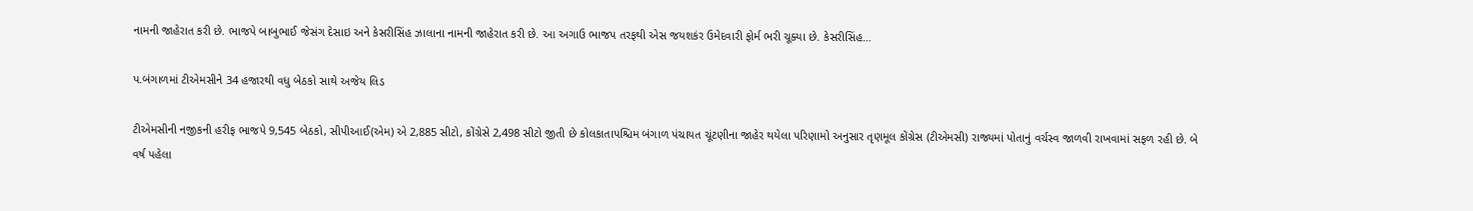નામની જાહેરાત કરી છે. ભાજપે બાબુભાઈ જેસંગ દેસાઇ અને કેસરીસિંહ ઝાલાના નામની જાહેરાત કરી છે. આ અગાઉ ભાજપ તરફથી એસ જયશકંર ઉમેદવારી ફોર્મ ભરી ચૂક્યા છે. કેસરીસિંહ…

પ.બંગાળમાં ટીએમસીને 34 હજારથી વધુ બેઠકો સાથે અજેય લિડ

ટીએમસીની નજીકની હરીફ ભાજપે 9,545 બેઠકો, સીપીઆઈ(એમ) એ 2,885 સીટો, કોંગ્રેસે 2,498 સીટો જીતી છે કોલકાતાપશ્ચિમ બંગાળ પંચાયત ચૂંટણીના જાહેર થયેલા પરિણામો અનુસાર તૃણમૂલ કોંગ્રેસ (ટીએમસી) રાજ્યમાં પોતાનું વર્ચસ્વ જાળવી રાખવામાં સફળ રહી છે. બે વર્ષ પહેલા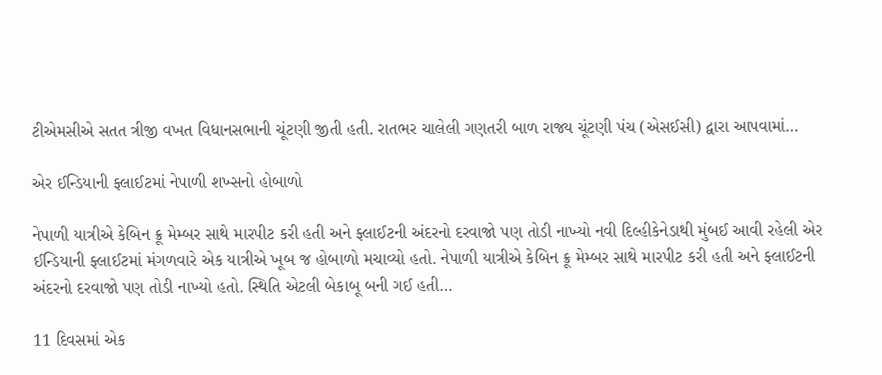ટીએમસીએ સતત ત્રીજી વખત વિધાનસભાની ચૂંટણી જીતી હતી. રાતભર ચાલેલી ગણતરી બાળ રાજ્ય ચૂંટણી પંચ (એસઈસી) દ્વારા આપવામાં…

એર ઈન્ડિયાની ફ્લાઈટમાં નેપાળી શખ્સનો હોબાળો

નેપાળી યાત્રીએ કેબિન ક્રૂ મેમ્બર સાથે મારપીટ કરી હતી અને ફ્લાઈટની અંદરનો દરવાજો પણ તોડી નાખ્યો નવી દિલ્હીકેનેડાથી મુંબઈ આવી રહેલી એર ઈન્ડિયાની ફ્લાઈટમાં મંગળવારે એક યાત્રીએ ખૂબ જ હોબાળો મચાવ્યો હતો. નેપાળી યાત્રીએ કેબિન ક્રૂ મેમ્બર સાથે મારપીટ કરી હતી અને ફ્લાઈટની અંદરનો દરવાજો પણ તોડી નાખ્યો હતો. સ્થિતિ એટલી બેકાબૂ બની ગઈ હતી…

11 દિવસમાં એક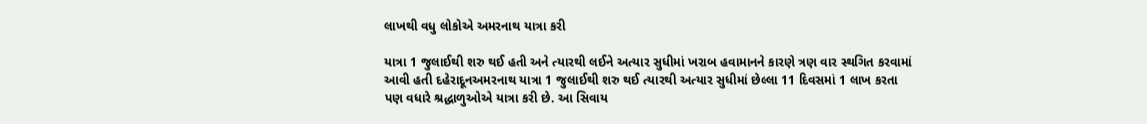લાખથી વધુ લોકોએ અમરનાથ યાત્રા કરી

યાત્રા 1 જુલાઈથી શરુ થઈ હતી અને ત્યારથી લઈને અત્યાર સુધીમાં ખરાબ હવામાનને કારણે ત્રણ વાર સ્થગિત કરવામાં આવી હતી દહેરાદૂનઅમરનાથ યાત્રા 1 જુલાઈથી શરુ થઈ ત્યારથી અત્યાર સુધીમાં છેલ્લા 11 દિવસમાં 1 લાખ કરતા પણ વધારે શ્રદ્ધાળુઓએ યાત્રા કરી છે. આ સિવાય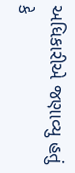અધિકારીએ જણાવ્યુ હતું કે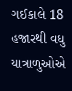ગઈકાલે 18 હજારથી વધુ યાત્રાળુઓએ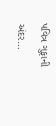પવિત્ર ગુફાની અંદર…